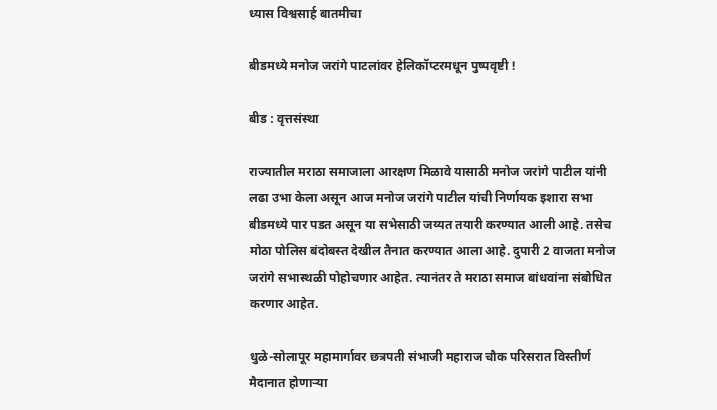ध्यास विश्वसार्ह बातमीचा

बीडमध्ये मनोज जरांगे पाटलांवर हेलिकॉप्टरमधून पुष्पवृष्टी !

बीड : वृत्तसंस्था

राज्यातील मराठा समाजाला आरक्षण मिळावे यासाठी मनोज जरांगे पाटील यांनी लढा उभा केला असून आज मनोज जरांगे पाटील यांची निर्णायक इशारा सभा बीडमध्ये पार पडत असून या सभेसाठी जय्यत तयारी करण्यात आली आहे. तसेच मोठा पोलिस बंदोबस्त देखील तैनात करण्यात आला आहे. दुपारी 2 वाजता मनोज जरांगे सभास्थळी पोहोचणार आहेत. त्यानंतर ते मराठा समाज बांधवांना संबोधित करणार आहेत.

धुळे-सोलापूर महामार्गावर छत्रपती संभाजी महाराज चौक परिसरात विस्तीर्ण मैदानात होणाऱ्या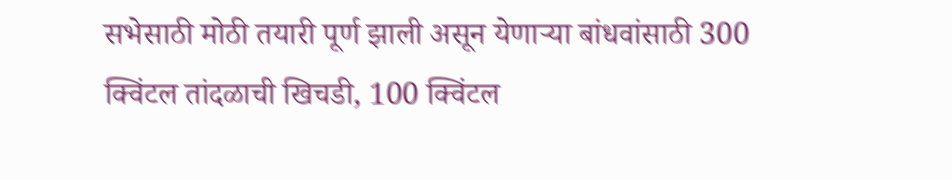सभेसाठी मोठी तयारी पूर्ण झाली असून येणाऱ्या बांधवांसाठी 300 क्विंटल तांदळाची खिचडी, 100 क्विंटल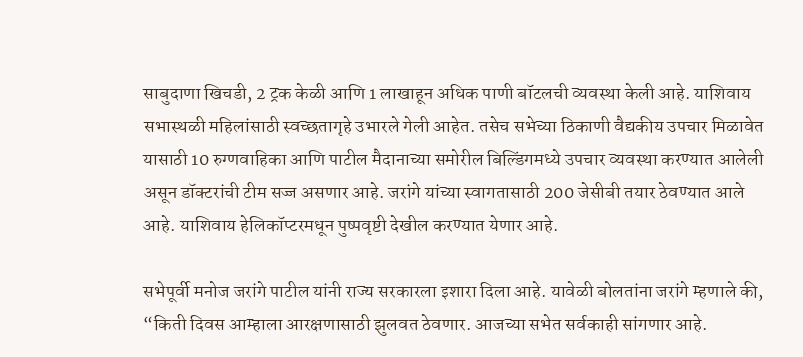साबुदाणा खिचडी, 2 ट्रक केळी आणि 1 लाखाहून अधिक पाणी बॉटलची व्यवस्था केली आहे. याशिवाय सभास्थळी महिलांसाठी स्वच्छतागृहे उभारले गेली आहेत. तसेच सभेच्या ठिकाणी वैद्यकीय उपचार मिळावेत यासाठी 10 रुग्णवाहिका आणि पाटील मैदानाच्या समोरील बिल्डिंगमध्ये उपचार व्यवस्था करण्यात आलेली असून डॉक्टरांची टीम सज्ज असणार आहे. जरांगे यांच्या स्वागतासाठी 200 जेसीबी तयार ठेवण्यात आले आहे. याशिवाय हेलिकॉप्टरमधून पुष्पवृष्टी देखील करण्यात येणार आहे.

सभेपूर्वी मनोज जरांगे पाटील यांनी राज्य सरकारला इशारा दिला आहे. यावेळी बोलतांना जरांगे म्हणाले की, “किती दिवस आम्हाला आरक्षणासाठी झुलवत ठेवणार. आजच्या सभेत सर्वकाही सांगणार आहे.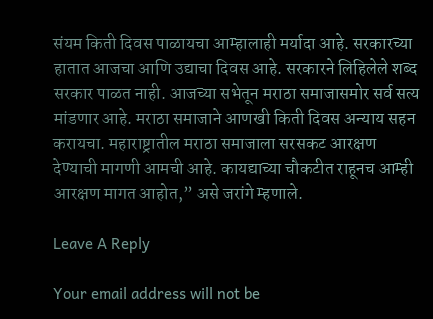संयम किती दिवस पाळायचा आम्हालाही मर्यादा आहे. सरकारच्या हातात आजचा आणि उद्याचा दिवस आहे. सरकारने लिहिलेले शब्द सरकार पाळत नाही. आजच्या सभेतून मराठा समाजासमोर सर्व सत्य मांडणार आहे. मराठा समाजाने आणखी किती दिवस अन्याय सहन करायचा. महाराष्ट्रातील मराठा समाजाला सरसकट आरक्षण देण्याची मागणी आमची आहे. कायद्याच्या चौकटीत राहूनच आम्ही आरक्षण मागत आहोत,” असे जरांगे म्हणाले.

Leave A Reply

Your email address will not be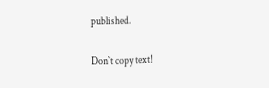published.

Don`t copy text!